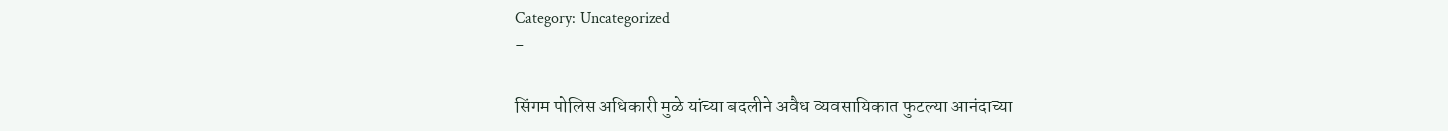Category: Uncategorized
-

सिंगम पोलिस अधिकारी मुळे यांच्या बदलीने अवैध व्यवसायिकात फुटल्या आनंदाच्या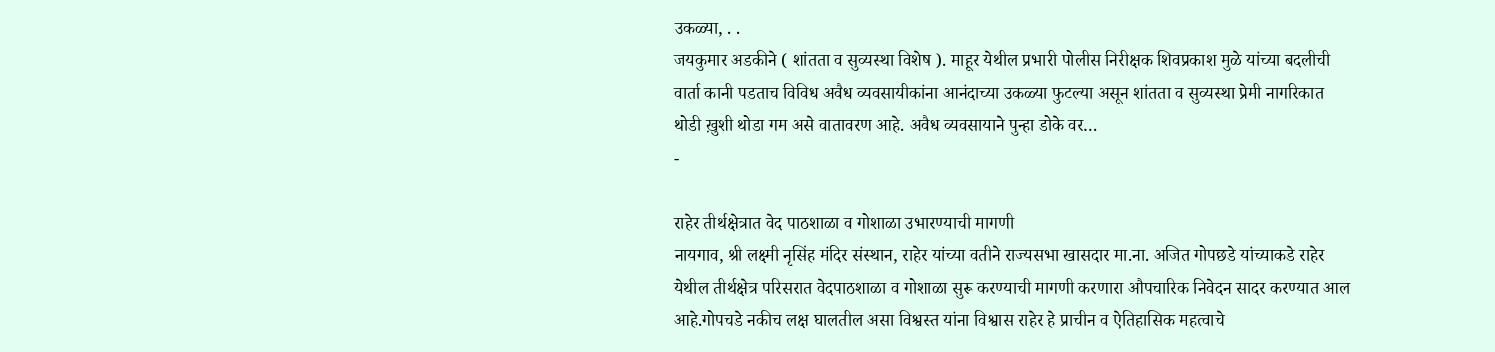उकळ्या, . .
जयकुमार अडकीने ( शांतता व सुव्यस्था विशेष ). माहूर येथील प्रभारी पोलीस निरीक्षक शिवप्रकाश मुळे यांच्या बदलीची वार्ता कानी पडताच विविध अवैध व्यवसायीकांना आनंदाच्या उकळ्या फुटल्या असून शांतता व सुव्यस्था प्रेमी नागरिकात थोडी ख़ुशी थोडा गम असे वातावरण आहे. अवैध व्यवसायाने पुन्हा डोके वर…
-

राहेर तीर्थक्षेत्रात वेद पाठशाळा व गोशाळा उभारण्याची मागणी
नायगाव, श्री लक्ष्मी नृसिंह मंदिर संस्थान, राहेर यांच्या वतीने राज्यसभा खासदार मा.ना. अजित गोपछडे यांच्याकडे राहेर येथील तीर्थक्षेत्र परिसरात वेदपाठशाळा व गोशाळा सुरू करण्याची मागणी करणारा औपचारिक निवेदन सादर करण्यात आल आहे.गोपचडे नकीच लक्ष घालतील असा विश्वस्त यांना विश्वास राहेर हे प्राचीन व ऐतिहासिक महत्वाचे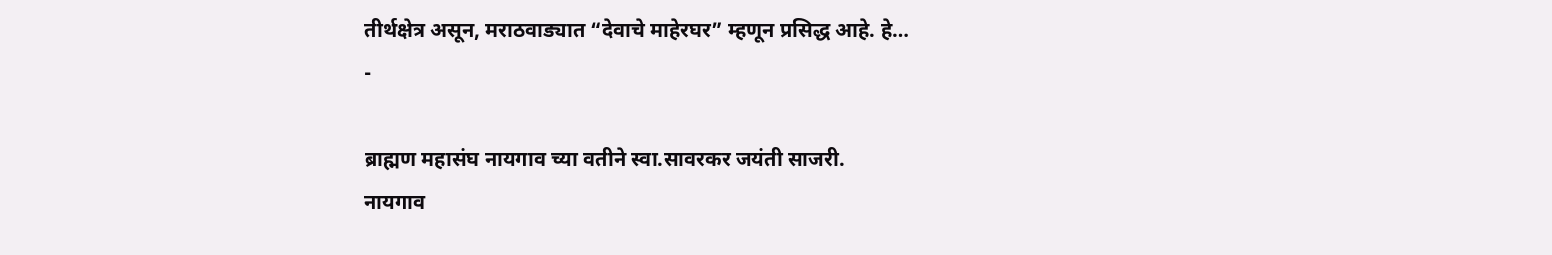तीर्थक्षेत्र असून, मराठवाड्यात “देवाचे माहेरघर” म्हणून प्रसिद्ध आहे. हे…
-

ब्राह्मण महासंघ नायगाव च्या वतीने स्वा.सावरकर जयंती साजरी.
नायगाव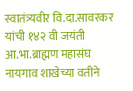स्वातंत्र्यवीर वि.दा.सावरकर यांची १४२ वी जयंती आ.भा.ब्राह्मण महासंघ नायगाव शाखेच्या वतीने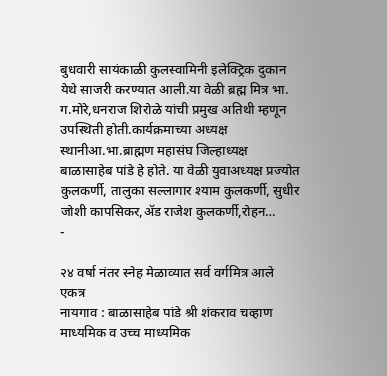बुधवारी सायंकाळी कुलस्वामिनी इलेक्ट्रिक दुकान येथे साजरी करण्यात आली.या वेळी ब्रह्म मित्र भा. ग.मोरे,धनराज शिरोळे यांची प्रमुख अतिथी म्हणून उपस्थिती होती.कार्यक्रमाच्या अध्यक्ष स्थानीआ.भा.ब्राह्मण महासंघ जिल्हाध्यक्ष बाळासाहेब पांडे हे होते. या वेळी युवाअध्यक्ष प्रज्योत कुलकर्णी, तालुका सल्लागार श्याम कुलकर्णी, सुधीर जोशी कापसिकर,ॲड राजेश कुलकर्णी,रोहन…
-

२४ वर्षा नंतर स्नेह मेळाव्यात सर्व वर्गमित्र आले एकत्र
नायगाव : बाळासाहेब पांडे श्री शंकराव चव्हाण माध्यमिक व उच्च माध्यमिक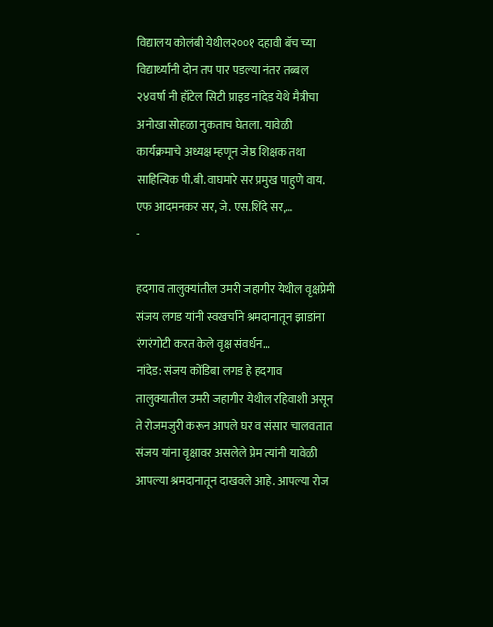विद्यालय कोलंबी येथील२००१ दहावी बॅच च्या विद्यार्थ्यांनी दोन तप पार पडल्या नंतर तब्बल २४वर्षा नी हॉटेल सिटी प्राइड नांदेड येथे मैत्रीचा अनोखा सोहळा नुकताच घेतला. यावेळी कार्यक्रमाचे अध्यक्ष म्हणून जेष्ठ शिक्षक तथा साहित्यिक पी.बी.वाघमारे सर प्रमुख पाहुणे वाय. एफ आदमनकर सर, जे. एस.शिंदे सर,…
-

हदगाव तालुक्यांतील उमरी जहागीर येथील वृक्षप्रेमी संजय लगड यांनी स्वखर्चाने श्रमदानातून झाडांना रंगरंगोटी करत केले वृक्ष संवर्धन…
नांदेड: संजय कोंडिबा लगड हे हदगाव तालुक्यातील उमरी जहागीर येथील रहिवाशी असून ते रोजमजुरी करून आपले घर व संसार चालवतात संजय यांना वृक्षावर असलेले प्रेम त्यांनी यावेळी आपल्या श्रमदानातून दाखवले आहे. आपल्या रोज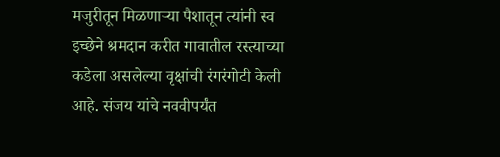मजुरीतून मिळणाऱ्या पैशातून त्यांनी स्व इच्छेने श्रमदान करीत गावातील रस्त्याच्या कडेला असलेल्या वृक्षांची रंगरंगोटी केली आहे. संजय यांचे नववीपर्यंत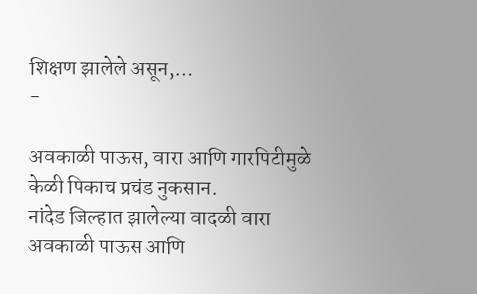शिक्षण झालेले असून,…
-

अवकाळी पाऊस, वारा आणि गारपिटीमुळे केळी पिकाच प्रचंड नुकसान.
नांदेड जिल्हात झालेल्या वादळी वारा अवकाळी पाऊस आणि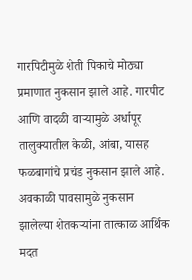गारपिटीमुळे शेती पिकाचे मोठ्या प्रमाणात नुकसान झाले आहे. गारपीट आणि वादळी वाऱ्यामुळे अर्धापूर तालुक्यातील केळी, आंबा, यासह फळबागांचे प्रचंड नुकसान झाले आहे. अवकाळी पावसामुळे नुकसान झालेल्या शेतकऱ्यांना तात्काळ आर्थिक मदत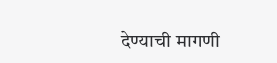देण्याची मागणी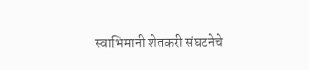स्वाभिमानी शेतकरी संघटनेचे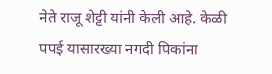नेते राजू शेट्टी यांनी केली आहे. केळी पपई यासारख्या नगदी पिकांना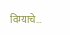विम्याचे…